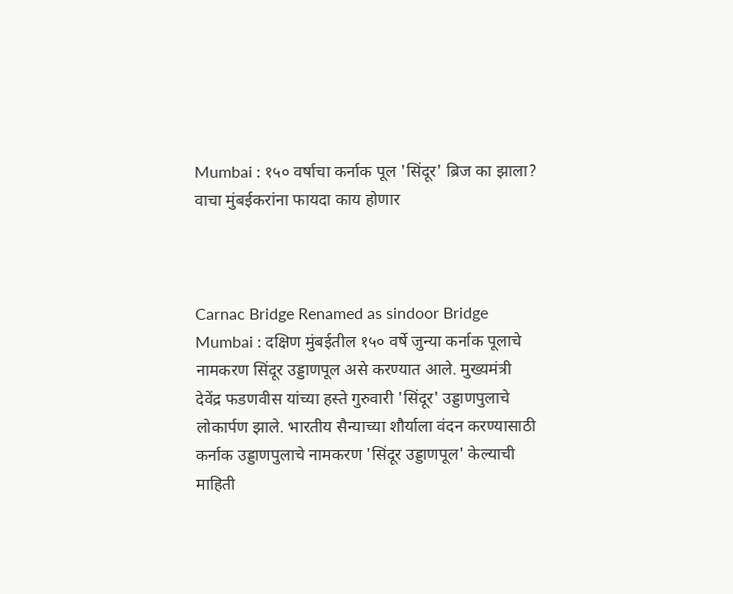Mumbai : १५० वर्षाचा कर्नाक पूल 'सिंदूर' ब्रिज का झाला? वाचा मुंबईकरांना फायदा काय होणार



Carnac Bridge Renamed as sindoor Bridge Mumbai : दक्षिण मुंबईतील १५० वर्षे जुन्या कर्नाक पूलाचे नामकरण सिंदूर उड्डाणपूल असे करण्यात आले. मुख्यमंत्री देवेंद्र फडणवीस यांच्या हस्ते गुरुवारी 'सिंदूर' उड्डाणपुलाचे लोकार्पण झाले. भारतीय सैन्याच्या शौर्याला वंदन करण्यासाठी कर्नाक उड्डाणपुलाचे नामकरण 'सिंदूर उड्डाणपूल' केल्याची माहिती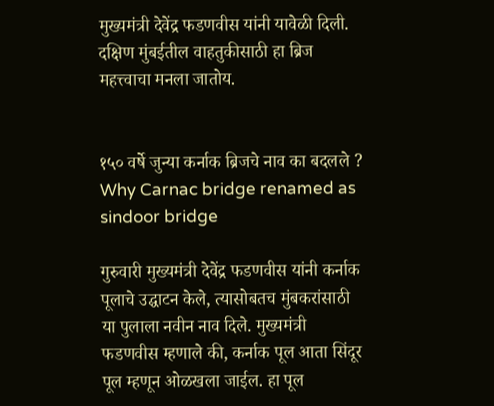मुख्यमंत्री देवेंद्र फडणवीस यांनी यावेळी दिली. दक्षिण मुंबईतील वाहतुकीसाठी हा ब्रिज महत्त्वाचा मनला जातोय.


१५० वर्षे जुन्या कर्नाक ब्रिजचे नाव का बदलले ? Why Carnac bridge renamed as sindoor bridge

गुरुवारी मुख्यमंत्री देवेंद्र फडणवीस यांनी कर्नाक पूलाचे उद्घाटन केले, त्यासोबतच मुंबकरांसाठी या पुलाला नवीन नाव दिले. मुख्यमंत्री फडणवीस म्हणाले की, कर्नाक पूल आता सिंदूर पूल म्हणून ओळखला जाईल. हा पूल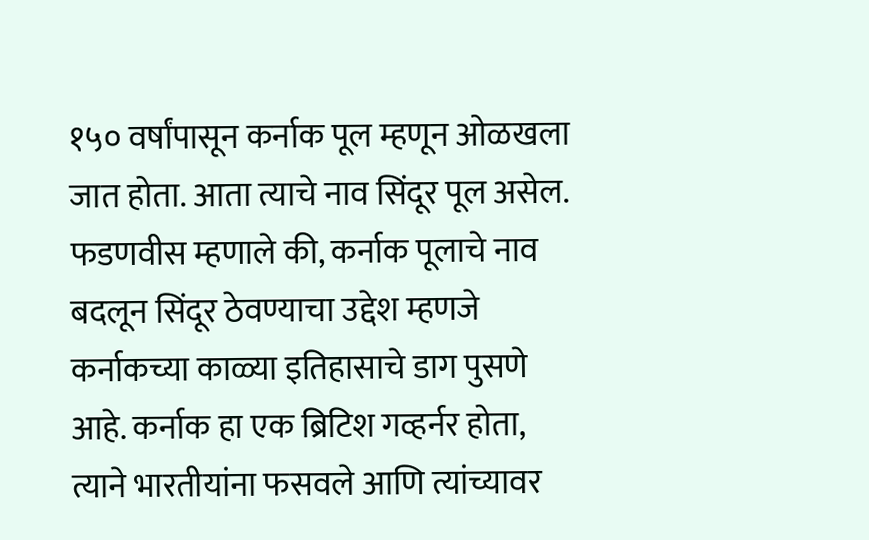१५० वर्षांपासून कर्नाक पूल म्हणून ओळखला जात होता. आता त्याचे नाव सिंदूर पूल असेल. फडणवीस म्हणाले की, कर्नाक पूलाचे नाव बदलून सिंदूर ठेवण्याचा उद्देश म्हणजे कर्नाकच्या काळ्या इतिहासाचे डाग पुसणे आहे. कर्नाक हा एक ब्रिटिश गव्हर्नर होता, त्याने भारतीयांना फसवले आणि त्यांच्यावर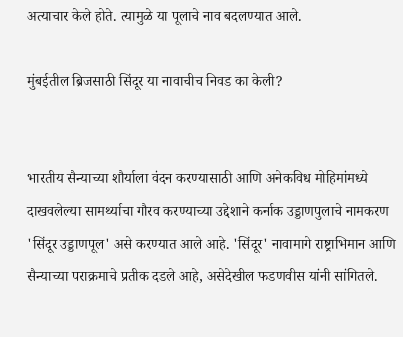अत्याचार केले होते. त्यामुळे या पूलाचे नाव बदलण्यात आले.

मुंबईतील ब्रिजसाठी सिंदूर या नावाचीच निवड का केली?


भारतीय सैन्याच्या शौर्याला वंदन करण्यासाठी आणि अनेकविध मोहिमांमध्ये दाखवलेल्या सामर्थ्याचा गौरव करण्याच्या उद्देशाने कर्नाक उड्डाणपुलाचे नामकरण 'सिंदूर उड्डाणपूल' असे करण्यात आले आहे. 'सिंदूर' नावामागे राष्ट्राभिमान आणि सैन्याच्या पराक्रमाचे प्रतीक दडले आहे, असेदेखील फडणवीस यांनी सांगितले.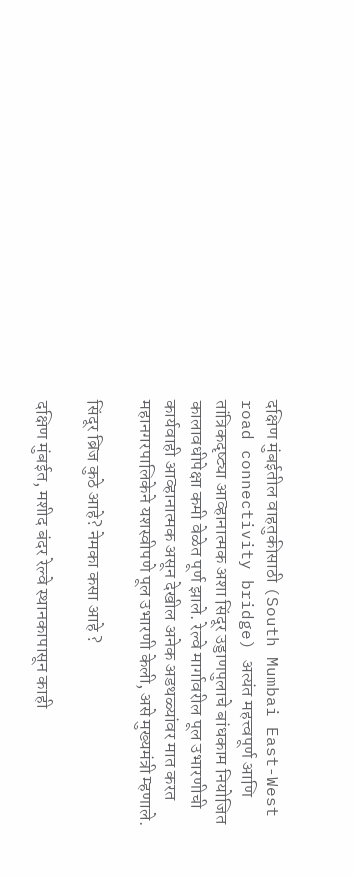दक्षिण मुंबईतील वाहतुकीसाठी (South Mumbai East-West road connectivity bridge) अत्यंत महत्त्वपूर्ण आणि तांत्रिकदृष्ट्या आव्हानात्मक अशा सिंदूर उड्डाणपुलाचे बांधकाम नियोजित कालावधीपेक्षा कमी वेळेत पूर्ण झाले. रेल्वे मार्गावरील पूल उभारणीची कार्यवाही आव्‍हानात्‍मक असून देखील अनेक अडथळ्यांवर मात करत महानगरपालिकेने यशस्‍वीपणे पूल उभारणी केली, असे मुख्यमंत्री म्हणाले.

सिंदूर ब्रिज कुठे आहे? नेमका कसा आहे ?

दक्षिण मुंबईत, मशीद बंदर रेल्वे स्थानकापासून काही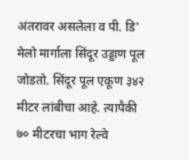अंतरावर असलेला व पी. डि' मेलो मार्गाला सिंदूर उड्डाण पूल जोडतो. सिंदूर पूल एकूण ३४२ मीटर लांबीचा आहे. त्यापैकी ७० मीटरचा भाग रेल्वे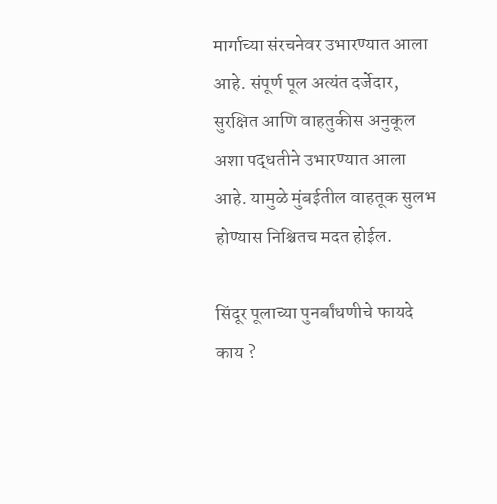मार्गाच्या संरचनेवर उभारण्यात आला आहे. संपूर्ण पूल अत्यंत दर्जेदार, सुरक्षित आणि वाहतुकीस अनुकूल अशा पद्धतीने उभारण्यात आला आहे. यामुळे मुंबईतील वाहतूक सुलभ होण्यास निश्चितच मदत होईल.

सिंदूर पूलाच्या पुनर्बांधणीचे फायदे काय ?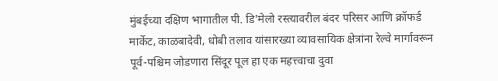मुंबईच्या दक्षिण भागातील पी. डि'मेलो रस्त्यावरील बंदर परिसर आणि क्रॉफर्ड मार्केट, काळबादेवी, धोबी तलाव यांसारख्या व्यावसायिक क्षेत्रांना रेल्वे मार्गावरून पूर्व-पश्चिम जोडणारा सिंदूर पूल हा एक महत्त्वाचा दुवा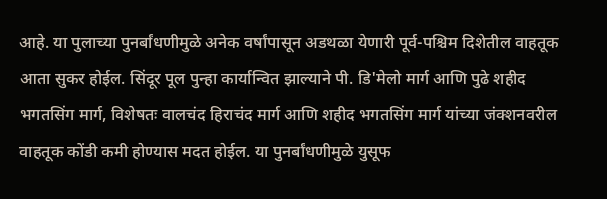आहे. या पुलाच्या पुनर्बांधणीमुळे अनेक वर्षांपासून अडथळा येणारी पूर्व-पश्चिम दिशेतील वाहतूक आता सुकर होईल. सिंदूर पूल पुन्हा कार्यान्वित झाल्याने पी. डि'मेलो मार्ग आणि पुढे शहीद भगतसिंग मार्ग, विशेषतः वालचंद हिराचंद मार्ग आणि शहीद भगतसिंग मार्ग यांच्या जंक्शनवरील वाहतूक कोंडी कमी होण्यास मदत होईल. या पुनर्बांधणीमुळे युसूफ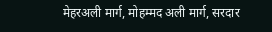मेहरअली मार्ग, मोहम्मद अली मार्ग, सरदार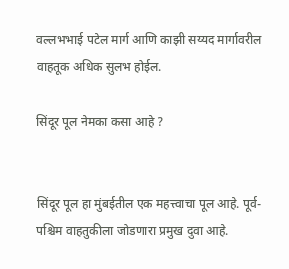वल्लभभाई पटेल मार्ग आणि काझी सय्यद मार्गावरील वाहतूक अधिक सुलभ होईल.

सिंदूर पूल नेमका कसा आहे ?


सिंदूर पूल हा मुंबईतील एक महत्त्वाचा पूल आहे. पूर्व-पश्चिम वाहतुकीला जोडणारा प्रमुख दुवा आहे.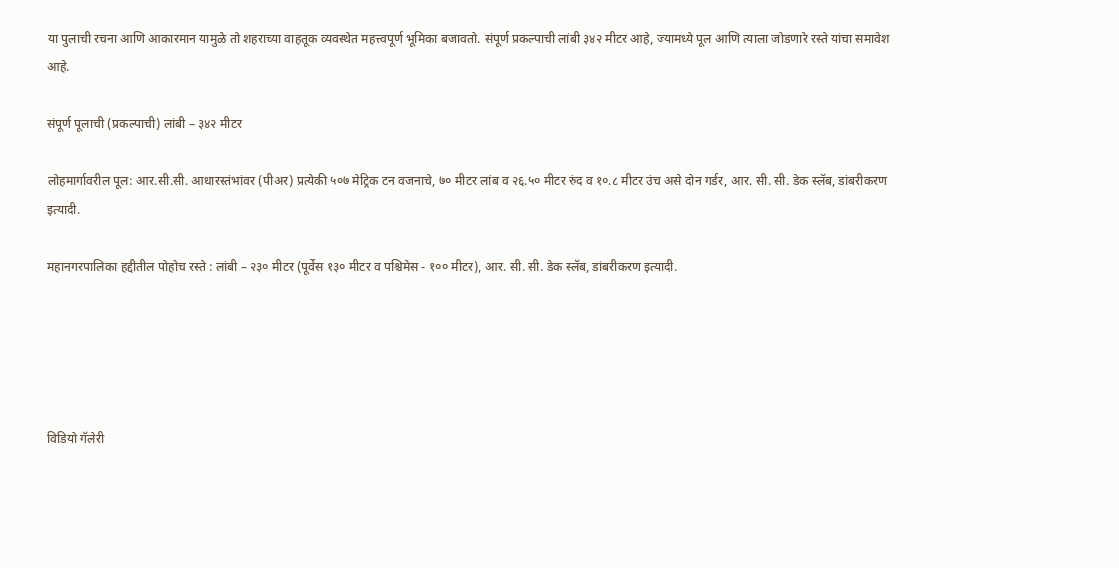या पुलाची रचना आणि आकारमान यामुळे तो शहराच्या वाहतूक व्यवस्थेत महत्त्वपूर्ण भूमिका बजावतो. संपूर्ण प्रकल्पाची लांबी ३४२ मीटर आहे, ज्यामध्ये पूल आणि त्याला जोडणारे रस्ते यांचा समावेश आहे.

संपूर्ण पूलाची (प्रकल्पाची) लांबी – ३४२ मीटर

लोहमार्गावरील पूल: आर.सी.सी. आधारस्तंभांवर (पीअर) प्रत्येकी ५०७ मेट्रिक टन वजनाचे, ७० मीटर लांब व २६.५० मीटर रुंद व १०.८ मीटर उंच असे दोन गर्डर, आर. सी. सी. डेक स्लॅब, डांबरीकरण इत्यादी.

महानगरपालिका हद्दीतील पोहोच रस्ते : लांबी – २३० मीटर (पूर्वेस १३० मीटर व पश्चिमेस - १०० मीटर), आर. सी. सी. डेक स्लॅब, डांबरीकरण इत्यादी.





विडियो गॅलेरी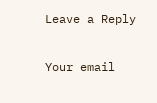Leave a Reply

Your email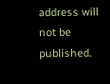address will not be published.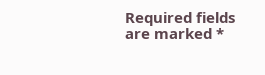Required fields are marked *